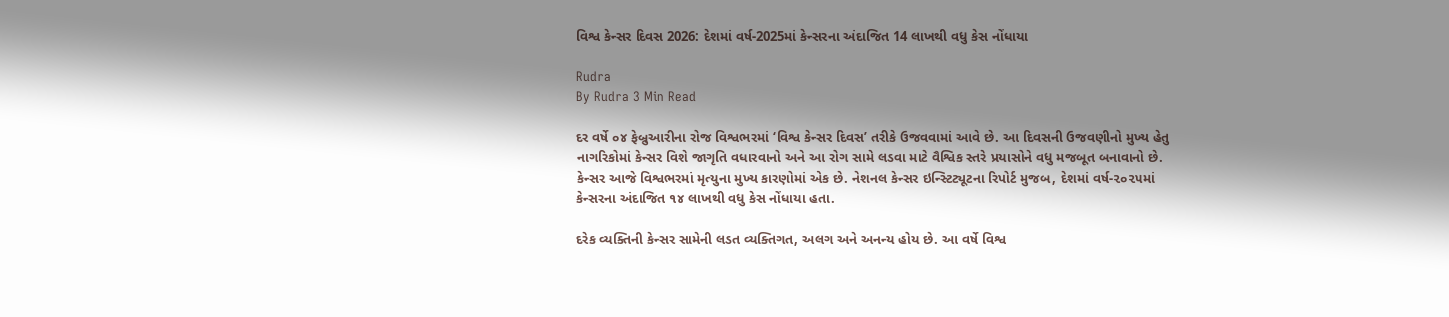વિશ્વ કેન્સર દિવસ 2026: દેશમાં વર્ષ-2025માં કેન્સરના અંદાજિત 14 લાખથી વધુ કેસ નોંધાયા

Rudra
By Rudra 3 Min Read

દર વર્ષે ૦૪ ફેબ્રુઆરીના રોજ વિશ્વભરમાં ‘વિશ્વ કેન્સર દિવસ’ તરીકે ઉજવવામાં આવે છે. આ દિવસની ઉજવણીનો મુખ્ય હેતુ નાગરિકોમાં કેન્સર વિશે જાગૃતિ વધારવાનો અને આ રોગ સામે લડવા માટે વૈશ્વિક સ્તરે પ્રયાસોને વધુ મજબૂત બનાવાનો છે. કેન્સર આજે વિશ્વભરમાં મૃત્યુના મુખ્ય કારણોમાં એક છે. નેશનલ કેન્સર ઇન્સ્ટિટ્યૂટના રિપોર્ટ મુજબ, દેશમાં વર્ષ-૨૦૨૫માં કેન્સરના અંદાજિત ૧૪ લાખથી વધુ કેસ નોંધાયા હતા.

દરેક વ્યક્તિની કેન્સર સામેની લડત વ્યક્તિગત, અલગ અને અનન્ય હોય છે. આ વર્ષે વિશ્વ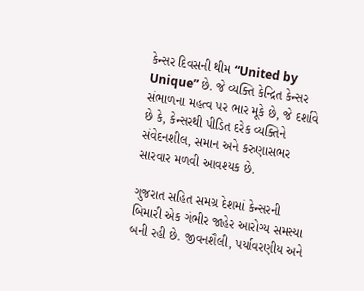કેન્સર દિવસની થીમ “United by Unique” છે. જે વ્યક્તિ કેન્દ્રિત કેન્સર સંભાળના મહત્વ પર ભાર મૂકે છે, જે દર્શાવે છે કે, કેન્સરથી પીડિત દરેક વ્યક્તિને સંવેદનશીલ, સમાન અને કરુણાસભર સારવાર મળવી આવશ્યક છે.

ગુજરાત સહિત સમગ્ર દેશમાં કેન્સરની બિમારી એક ગંભીર જાહેર આરોગ્ય સમસ્યા બની રહી છે. જીવનશૈલી, પર્યાવરણીય અને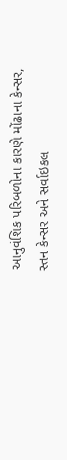આનુવંશિક પરિબળોના કારણે મોંઢાના કેન્સર, સ્તન કેન્સર અને સર્વાઇકલ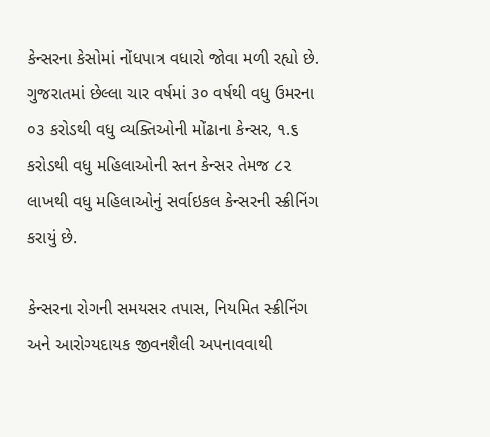કેન્સરના કેસોમાં નોંધપાત્ર વધારો જોવા મળી રહ્યો છે. ગુજરાતમાં છેલ્લા ચાર વર્ષમાં ૩૦ વર્ષથી વધુ ઉમરના ૦૩ કરોડથી વધુ વ્યક્તિઓની મોંઢાના કેન્સર, ૧.૬ કરોડથી વધુ મહિલાઓની સ્તન કેન્સર તેમજ ૮૨ લાખથી વધુ મહિલાઓનું સર્વાઇકલ કેન્સરની સ્ક્રીનિંગ કરાયું છે.

કેન્સરના રોગની સમયસર તપાસ, નિયમિત સ્ક્રીનિંગ અને આરોગ્યદાયક જીવનશૈલી અપનાવવાથી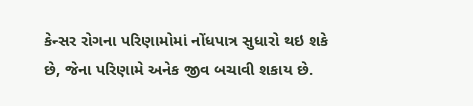કેન્સર રોગના પરિણામોમાં નોંધપાત્ર સુધારો થઇ શકે છે, જેના પરિણામે અનેક જીવ બચાવી શકાય છે.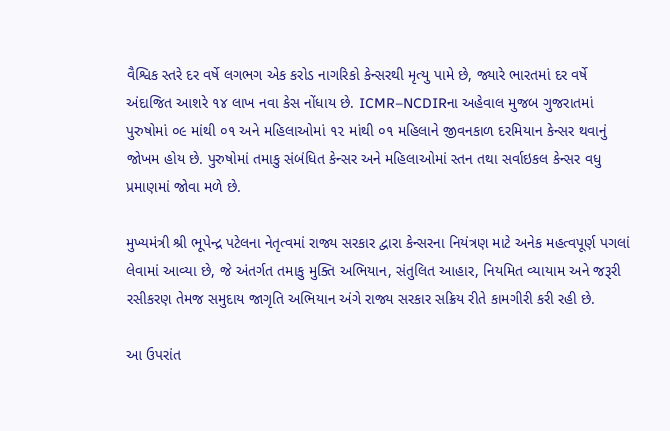વૈશ્વિક સ્તરે દર વર્ષે લગભગ એક કરોડ નાગરિકો કેન્સરથી મૃત્યુ પામે છે, જ્યારે ભારતમાં દર વર્ષે અંદાજિત આશરે ૧૪ લાખ નવા કેસ નોંધાય છે. ICMR–NCDIRના અહેવાલ મુજબ ગુજરાતમાં પુરુષોમાં ૦૯ માંથી ૦૧ અને મહિલાઓમાં ૧૨ માંથી ૦૧ મહિલાને જીવનકાળ દરમિયાન કેન્સર થવાનું જોખમ હોય છે. પુરુષોમાં તમાકુ સંબંધિત કેન્સર અને મહિલાઓમાં સ્તન તથા સર્વાઇકલ કેન્સર વધુ પ્રમાણમાં જોવા મળે છે.

મુખ્યમંત્રી શ્રી ભૂપેન્દ્ર પટેલના નેતૃત્વમાં રાજ્ય સરકાર દ્વારા કેન્સરના નિયંત્રણ માટે અનેક મહત્વપૂર્ણ પગલાં લેવામાં આવ્યા છે, જે અંતર્ગત તમાકુ મુક્તિ અભિયાન, સંતુલિત આહાર, નિયમિત વ્યાયામ અને જરૂરી રસીકરણ તેમજ સમુદાય જાગૃતિ અભિયાન અંગે રાજ્ય સરકાર સક્રિય રીતે કામગીરી કરી રહી છે.

આ ઉપરાંત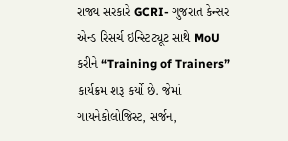રાજ્ય સરકારે GCRI- ગુજરાત કેન્સર એન્ડ રિસર્ચ ઇન્સ્ટિટ્યૂટ સાથે MoU કરીને “Training of Trainers” કાર્યક્રમ શરૂ કર્યો છે. જેમાં ગાયનેકોલોજિસ્ટ, સર્જન,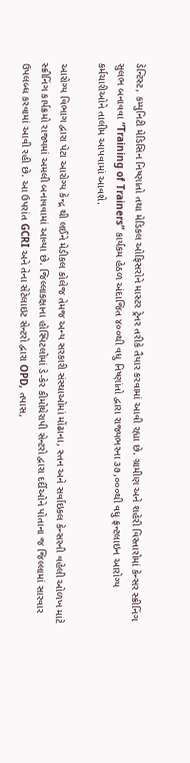ડેન્ટિસ્ટ, કમ્યુનિટી મેડિસિન નિષ્ણાતો તથા મેડિકલ ઓફિસરોને માસ્ટર ટ્રેનર તરીકે તૈયાર કરવામાં આવી રહ્યા છે. ગ્રામીણ અને શહેરી વિસ્તારોમાં કેન્સર સ્ક્રીનિંગ સુલભ બનાવવા “Training of Trainers” કાર્યકમ હેઠળ અંદાજિત ૪૦૦થી વધુ નિષ્ણાંતો દ્વારા રાજ્યભરના ૩૭,૦૦૦થી વધુ ફ્રન્ટલાઇન આરોગ્ય કર્મચારીઓને તાલીમ આપવામાં આવશે.

આરોગ્ય વિભાગ દ્વારા પેટા આરોગ્ય કેન્દ્ર થી લઈને મેડીકલ કોલેજ તેમજ અન્ય સરકારી સંસ્થાઓમાં મોંઢાના, સ્તન અને સર્વાઇકલ કેન્સરની વહેલી ઓળખ માટે સ્ક્રીનિંગ કાર્યક્રમો રાજ્યમાં અમલી બનાવવામાં આવ્યા છે. જિલ્લાકક્ષાના હોસ્પિટલોમાં ડે-કેર કીમોથેરાપી સેન્ટરો દ્વારા દર્દીઓને પોતાના જ જિલ્લામાં સારવાર ઉપલબ્ધ કરવામાં આવી રહી છે. આ ઉપરાંત GCRI અને તેના સેટેલાઇટ સેન્ટરો દ્વારા OPD, તપાસ,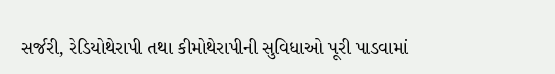સર્જરી, રેડિયોથેરાપી તથા કીમોથેરાપીની સુવિધાઓ પૂરી પાડવામાં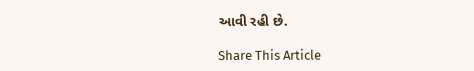આવી રહી છે.

Share This Article